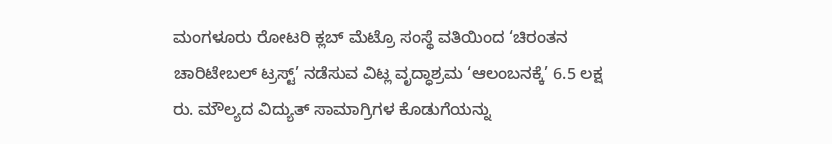ಮಂಗಳೂರು ರೋಟರಿ ಕ್ಲಬ್ ಮೆಟ್ರೊ ಸಂಸ್ಥೆ ವತಿಯಿಂದ ‘ಚಿರಂತನ ಚಾರಿಟೇಬಲ್ ಟ್ರಸ್ಟ್’ ನಡೆಸುವ ವಿಟ್ಲ ವೃದ್ಧಾಶ್ರಮ ‘ಆಲಂಬನಕ್ಕೆ’ 6.5 ಲಕ್ಷ ರು. ಮೌಲ್ಯದ ವಿದ್ಯುತ್ ಸಾಮಾಗ್ರಿಗಳ ಕೊಡುಗೆಯನ್ನು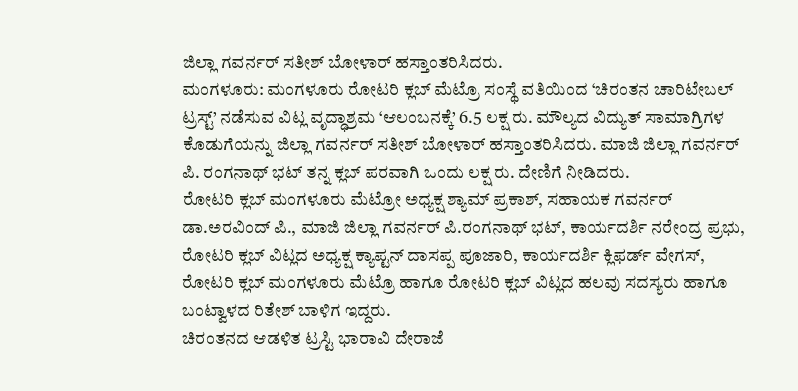ಜಿಲ್ಲಾ ಗವರ್ನರ್ ಸತೀಶ್ ಬೋಳಾರ್ ಹಸ್ತಾಂತರಿಸಿದರು.
ಮಂಗಳೂರು: ಮಂಗಳೂರು ರೋಟರಿ ಕ್ಲಬ್ ಮೆಟ್ರೊ ಸಂಸ್ಥೆ ವತಿಯಿಂದ ‘ಚಿರಂತನ ಚಾರಿಟೇಬಲ್ ಟ್ರಸ್ಟ್’ ನಡೆಸುವ ವಿಟ್ಲ ವೃದ್ಧಾಶ್ರಮ ‘ಆಲಂಬನಕ್ಕೆ’ 6.5 ಲಕ್ಷ ರು. ಮೌಲ್ಯದ ವಿದ್ಯುತ್ ಸಾಮಾಗ್ರಿಗಳ ಕೊಡುಗೆಯನ್ನು ಜಿಲ್ಲಾ ಗವರ್ನರ್ ಸತೀಶ್ ಬೋಳಾರ್ ಹಸ್ತಾಂತರಿಸಿದರು. ಮಾಜಿ ಜಿಲ್ಲಾ ಗವರ್ನರ್ ಪಿ. ರಂಗನಾಥ್ ಭಟ್ ತನ್ನ ಕ್ಲಬ್ ಪರವಾಗಿ ಒಂದು ಲಕ್ಷ ರು. ದೇಣಿಗೆ ನೀಡಿದರು.
ರೋಟರಿ ಕ್ಲಬ್ ಮಂಗಳೂರು ಮೆಟ್ರೋ ಅಧ್ಯಕ್ಷ ಶ್ಯಾಮ್ ಪ್ರಕಾಶ್, ಸಹಾಯಕ ಗವರ್ನರ್ ಡಾ.ಅರವಿಂದ್ ಪಿ., ಮಾಜಿ ಜಿಲ್ಲಾ ಗವರ್ನರ್ ಪಿ.ರಂಗನಾಥ್ ಭಟ್, ಕಾರ್ಯದರ್ಶಿ ನರೇಂದ್ರ ಪ್ರಭು, ರೋಟರಿ ಕ್ಲಬ್ ವಿಟ್ಲದ ಅಧ್ಯಕ್ಷ ಕ್ಯಾಪ್ಟನ್ ದಾಸಪ್ಪ ಪೂಜಾರಿ, ಕಾರ್ಯದರ್ಶಿ ಕ್ಲಿಫರ್ಡ್ ವೇಗಸ್, ರೋಟರಿ ಕ್ಲಬ್ ಮಂಗಳೂರು ಮೆಟ್ರೊ ಹಾಗೂ ರೋಟರಿ ಕ್ಲಬ್ ವಿಟ್ಲದ ಹಲವು ಸದಸ್ಯರು ಹಾಗೂ ಬಂಟ್ವಾಳದ ರಿತೇಶ್ ಬಾಳಿಗ ಇದ್ದರು.
ಚಿರಂತನದ ಆಡಳಿತ ಟ್ರಸ್ಟಿ ಭಾರಾವಿ ದೇರಾಜೆ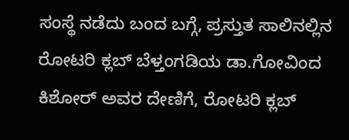ಸಂಸ್ಥೆ ನಡೆದು ಬಂದ ಬಗ್ಗೆ, ಪ್ರಸ್ತುತ ಸಾಲಿನಲ್ಲಿನ ರೋಟರಿ ಕ್ಲಬ್ ಬೆಳ್ತಂಗಡಿಯ ಡಾ.ಗೋವಿಂದ ಕಿಶೋರ್ ಅವರ ದೇಣಿಗೆ, ರೋಟರಿ ಕ್ಲಬ್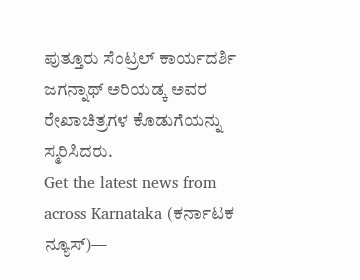ಪುತ್ತೂರು ಸೆಂಟ್ರಲ್ ಕಾರ್ಯದರ್ಶಿ ಜಗನ್ನಾಥ್ ಅರಿಯಡ್ಕ ಅವರ ರೇಖಾಚಿತ್ರಗಳ ಕೊಡುಗೆಯನ್ನು ಸ್ಮರಿಸಿದರು.
Get the latest news from across Karnataka (ಕರ್ನಾಟಕ ನ್ಯೂಸ್)—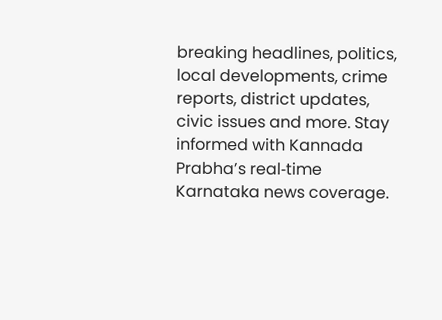breaking headlines, politics, local developments, crime reports, district updates, civic issues and more. Stay informed with Kannada Prabha’s real‑time Karnataka news coverage.